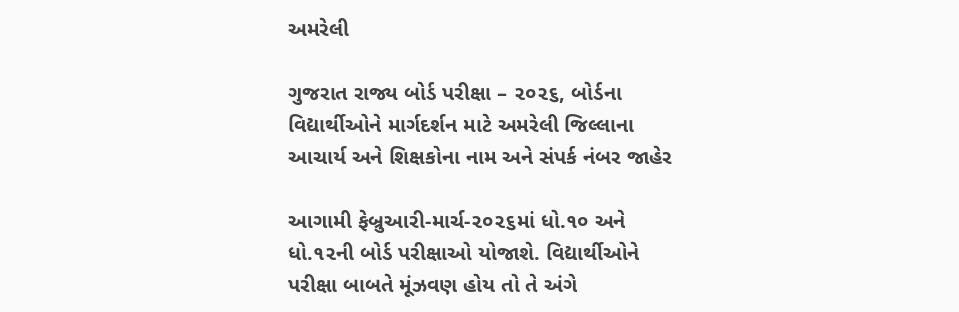અમરેલી

ગુજરાત રાજ્ય બોર્ડ પરીક્ષા – ૨૦૨૬, બોર્ડના વિદ્યાર્થીઓને માર્ગદર્શન માટે અમરેલી જિલ્લાના આચાર્ય અને શિક્ષકોના નામ અને સંપર્ક નંબર જાહેર

આગામી ફેબ્રુઆરી-માર્ચ-૨૦૨૬માં ધો.૧૦ અને ધો.૧૨ની બોર્ડ પરીક્ષાઓ યોજાશે. વિદ્યાર્થીઓને પરીક્ષા બાબતે મૂંઝવણ હોય તો તે અંગે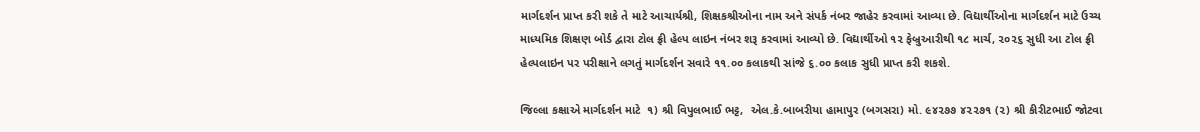માર્ગદર્શન પ્રાપ્ત કરી શકે તે માટે આચાર્યશ્રી, શિક્ષકશ્રીઓના નામ અને સંપર્ક નંબર જાહેર કરવામાં આવ્યા છે. વિદ્યાર્થીઓના માર્ગદર્શન માટે ઉચ્ચ માધ્યમિક શિક્ષણ બોર્ડ દ્વારા ટોલ ફ્રી હેલ્પ લાઇન નંબર શરૂ કરવામાં આવ્યો છે. વિદ્યાર્થીઓ ૧૨ ફેબ્રુઆરીથી ૧૮ માર્ચ, ૨૦૨૬ સુધી આ ટોલ ફ્રી હેલ્પલાઇન પર પરીક્ષાને લગતું માર્ગદર્શન સવારે ૧૧.૦૦ કલાકથી સાંજે ૬.૦૦ કલાક સુધી પ્રાપ્ત કરી શકશે.

જિલ્લા કક્ષાએ માર્ગદર્શન માટે  ૧) શ્રી વિપુલભાઈ ભટ્ટ,  એલ.કે.બાબરીયા હામાપુર (બગસરા) મો. ૯૪૨૭૭ ૪૨૨૭૧ (૨) શ્રી કીરીટભાઈ જોટવા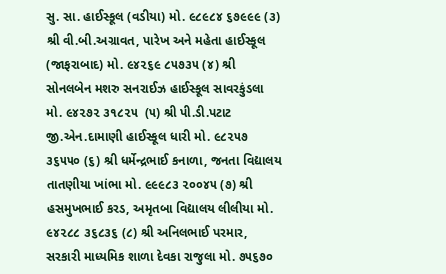સુ. સા. હાઈસ્કૂલ (વડીયા) મો. ૯૮૯૮૪ ૬૭૯૯૯ (૩) શ્રી વી.બી.અગ્રાવત, પારેખ અને મહેતા હાઈસ્કૂલ (જાફરાબાદ) મો. ૯૪૨૬૯ ૮૫૭૩૫ (૪) શ્રી સોનલબેન મશરુ સનરાઈઝ હાઈસ્કૂલ સાવરકુંડલા મો. ૯૪૨૭૨ ૩૧૮૨૫  (૫) શ્રી પી.ડી.પટાટ જી.એન.દામાણી હાઈસ્કૂલ ધારી મો. ૯૮૨૫૭ ૩૬૫૫૦ (૬) શ્રી ધર્મેન્દ્રભાઈ કનાળા, જનતા વિદ્યાલય તાતણીયા ખાંભા મો. ૯૯૯૮૩ ૨૦૦૪૫ (૭) શ્રી હસમુખભાઈ કરડ, અમૃતબા વિદ્યાલય લીલીયા મો. ૯૪૨૮૮ ૩૬૮૩૬ (૮) શ્રી અનિલભાઈ પરમાર, સરકારી માધ્યમિક શાળા દેવકા રાજુલા મો. ૭૫૬૭૦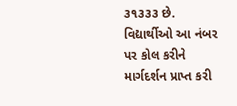૩૧૩૩૩ છે. વિદ્યાર્થીઓ આ નંબર પર કોલ કરીને માર્ગદર્શન પ્રાપ્ત કરી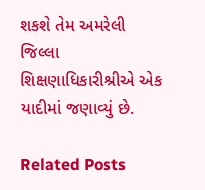શકશે તેમ અમરેલી જિલ્લા શિક્ષણાધિકારીશ્રીએ એક યાદીમાં જણાવ્યું છે.

Related Posts